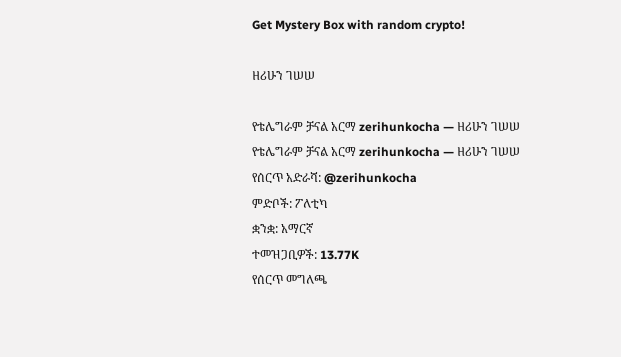Get Mystery Box with random crypto!

ዘሪሁን ገሠሠ

የቴሌግራም ቻናል አርማ zerihunkocha — ዘሪሁን ገሠሠ
የቴሌግራም ቻናል አርማ zerihunkocha — ዘሪሁን ገሠሠ
የሰርጥ አድራሻ: @zerihunkocha
ምድቦች: ፖለቲካ
ቋንቋ: አማርኛ
ተመዝጋቢዎች: 13.77K
የሰርጥ መግለጫ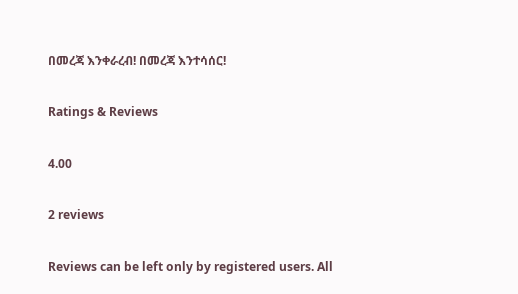በመረጃ እንቀራረብ! በመረጃ እንተሳሰር!

Ratings & Reviews

4.00

2 reviews

Reviews can be left only by registered users. All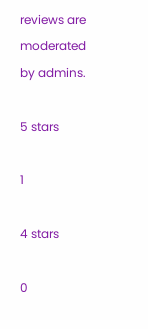reviews are moderated by admins.

5 stars

1

4 stars

0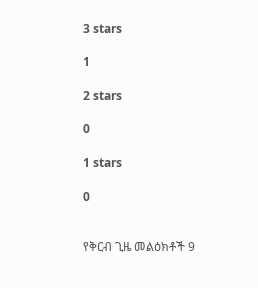3 stars

1

2 stars

0

1 stars

0


የቅርብ ጊዜ መልዕክቶች 9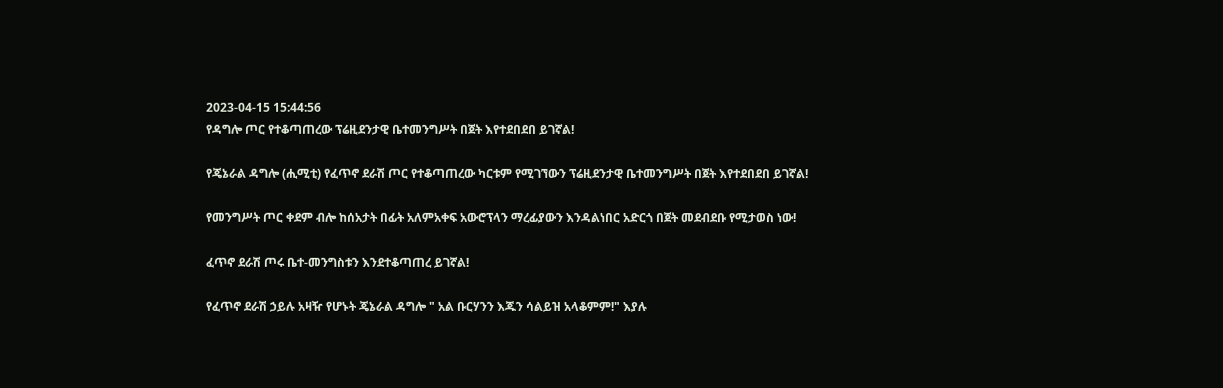2023-04-15 15:44:56
የዳግሎ ጦር የተቆጣጠረው ፕሬዚደንታዊ ቤተመንግሥት በጀት እየተደበደበ ይገኛል!

የጄኔራል ዳግሎ (ሒሚቲ) የፈጥኖ ደራሽ ጦር የተቆጣጠረው ካርቱም የሚገኘውን ፕሬዚደንታዊ ቤተመንግሥት በጀት እየተደበደበ ይገኛል!

የመንግሥት ጦር ቀደም ብሎ ከሰአታት በፊት አለምአቀፍ አውሮፕላን ማረፊያውን እንዳልነበር አድርጎ በጀት መደብደቡ የሚታወስ ነው!

ፈጥኖ ደራሽ ጦሩ ቤተ-መንግስቱን እንደተቆጣጠረ ይገኛል!

የፈጥኖ ደራሽ ኃይሉ አዛዥ የሆኑት ጄኔራል ዳግሎ " አል ቡርሃንን እጁን ሳልይዝ አላቆምም!" እያሉ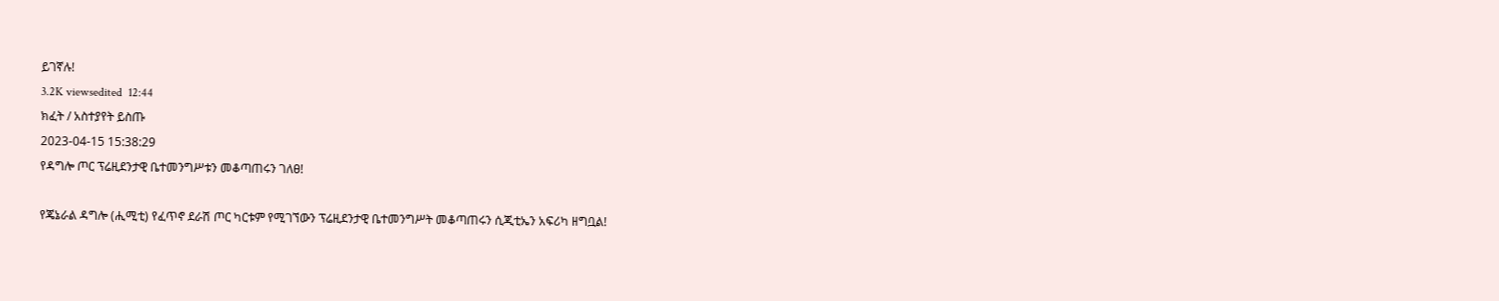ይገኛሉ!
3.2K viewsedited  12:44
ክፈት / አስተያየት ይስጡ
2023-04-15 15:38:29
የዳግሎ ጦር ፕሬዚደንታዊ ቤተመንግሥቱን መቆጣጠሩን ገለፀ!

የጄኔራል ዳግሎ (ሒሚቲ) የፈጥኖ ደራሽ ጦር ካርቱም የሚገኘውን ፕሬዚደንታዊ ቤተመንግሥት መቆጣጠሩን ሲጂቲኤን አፍሪካ ዘግቧል!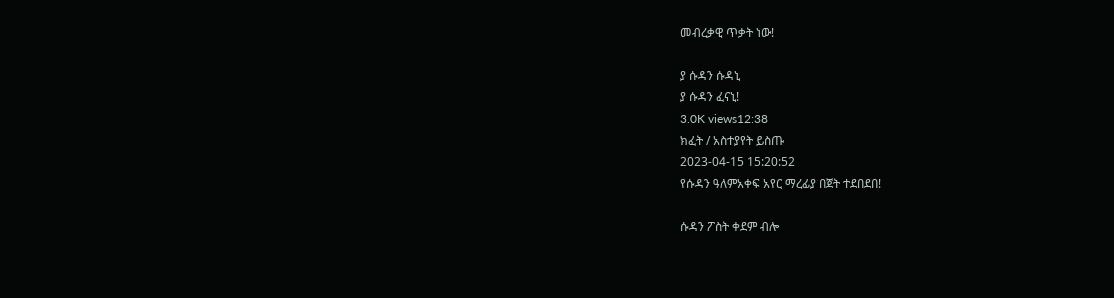መብረቃዊ ጥቃት ነው!

ያ ሱዳን ሱዳኒ
ያ ሱዳን ፈናኒ!
3.0K views12:38
ክፈት / አስተያየት ይስጡ
2023-04-15 15:20:52
የሱዳን ዓለምአቀፍ አየር ማረፊያ በጀት ተደበደበ!

ሱዳን ፖስት ቀደም ብሎ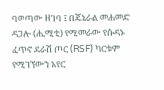ባወጣው ዘገባ ፤ በጄኔራል መሐመድ ዳጋሎ (ሒሚቲ) የሚመራው የሱዳኑ ፈጥኖ ደራሽ ጦር (RSF) ካርቱም የሚገኘውን አየር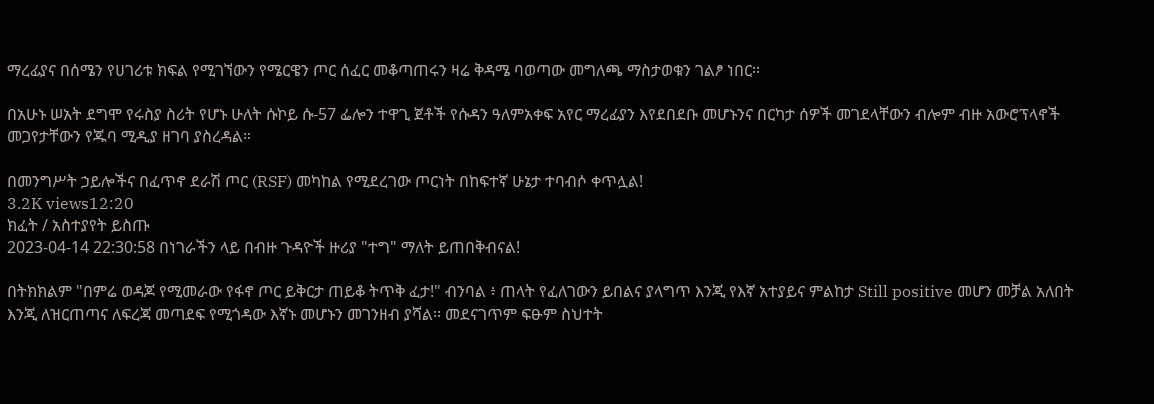ማረፊያና በሰሜን የሀገሪቱ ክፍል የሚገኘውን የሜርዌን ጦር ሰፈር መቆጣጠሩን ዛሬ ቅዳሜ ባወጣው መግለጫ ማስታወቁን ገልፆ ነበር፡፡

በአሁኑ ሠአት ደግሞ የሩስያ ስሪት የሆኑ ሁለት ሱኮይ ሱ-57 ፌሎን ተዋጊ ጀቶች የሱዳን ዓለምአቀፍ አየር ማረፊያን እየደበደቡ መሆኑንና በርካታ ሰዎች መገደላቸውን ብሎም ብዙ አውሮፕላኖች መጋየታቸውን የጁባ ሚዲያ ዘገባ ያስረዳል።

በመንግሥት ኃይሎችና በፈጥኖ ደራሽ ጦር (RSF) መካከል የሚደረገው ጦርነት በከፍተኛ ሁኔታ ተባብሶ ቀጥሏል!
3.2K views12:20
ክፈት / አስተያየት ይስጡ
2023-04-14 22:30:58 በነገራችን ላይ በብዙ ጉዳዮች ዙሪያ "ተግ" ማለት ይጠበቅብናል!

በትክክልም "በምሬ ወዳጆ የሚመራው የፋኖ ጦር ይቅርታ ጠይቆ ትጥቅ ፈታ!" ብንባል ፥ ጠላት የፈለገውን ይበልና ያላግጥ እንጂ የእኛ አተያይና ምልከታ Still positive መሆን መቻል አለበት እንጂ ለዝርጠጣና ለፍረጃ መጣደፍ የሚጎዳው እኛኑ መሆኑን መገንዘብ ያሻል፡፡ መደናገጥም ፍፁም ስህተት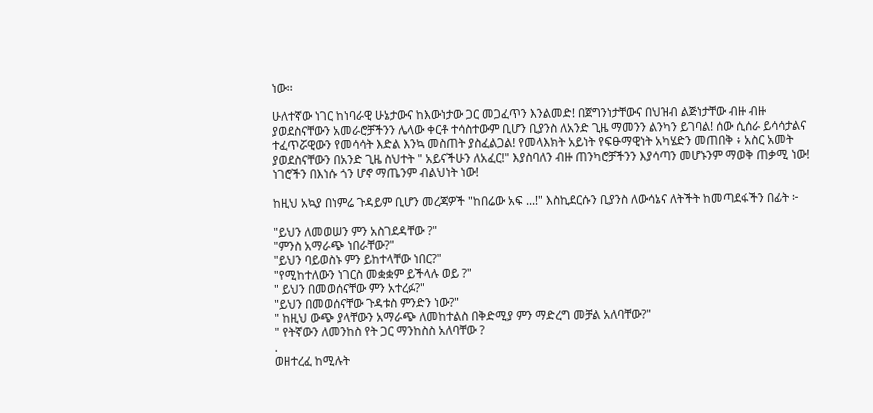ነው፡፡

ሁለተኛው ነገር ከነባራዊ ሁኔታውና ከእውነታው ጋር መጋፈጥን እንልመድ! በጀግንነታቸውና በህዝብ ልጅነታቸው ብዙ ብዙ ያወደስናቸውን አመራሮቻችንን ሌላው ቀርቶ ተሳስተውም ቢሆን ቢያንስ ለአንድ ጊዜ ማመንን ልንካን ይገባል! ሰው ሲሰራ ይሳሳታልና ተፈጥሯዊውን የመሳሳት እድል እንኳ መስጠት ያስፈልጋል! የመላእክት አይነት የፍፁማዊነት አካሄድን መጠበቅ ፥ አስር አመት ያወደስናቸውን በአንድ ጊዜ ስህተት " አይናችሁን ለአፈር!" እያስባለን ብዙ ጠንካሮቻችንን እያሳጣን መሆኑንም ማወቅ ጠቃሚ ነው! ነገሮችን በእነሱ ጎን ሆኖ ማጤንም ብልህነት ነው!

ከዚህ አኳያ በነምሬ ጉዳይም ቢሆን መረጃዎች "ከበሬው አፍ ...!" እስኪደርሱን ቢያንስ ለውሳኔና ለትችት ከመጣደፋችን በፊት ፦

"ይህን ለመወሠን ምን አስገደዳቸው ?"
"ምንስ አማራጭ ነበራቸው?"
"ይህን ባይወስኑ ምን ይከተላቸው ነበር?"
"የሚከተለውን ነገርስ መቋቋም ይችላሉ ወይ ?"
" ይህን በመወሰናቸው ምን አተረፉ?"
"ይህን በመወሰናቸው ጉዳቱስ ምንድን ነው?"
" ከዚህ ውጭ ያላቸውን አማራጭ ለመከተልስ በቅድሚያ ምን ማድረግ መቻል አለባቸው?"
" የትኛውን ለመንከስ የት ጋር ማንከስስ አለባቸው ?
.
ወዘተረፈ ከሚሉት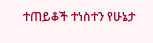ተጠይቆች ተነስተን የሁኔታ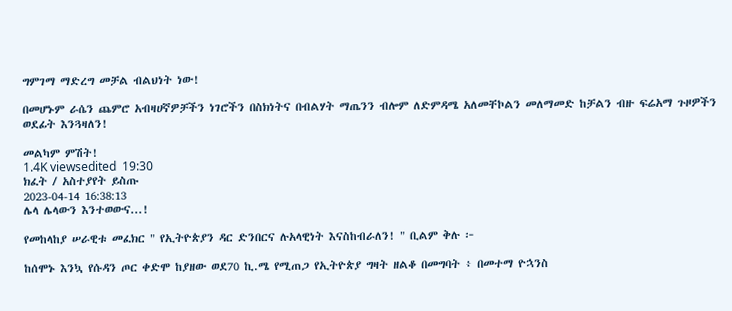ግምገማ ማድረግ መቻል ብልህነት ነው!

በመሆኑም ራሴን ጨምሮ አብዛሀኛዎቻችን ነገሮችን በስክነትና በብልሃት ማጤንን ብሎም ለድምዳሜ አለመቸኮልን መለማመድ ከቻልን ብዙ ፍሬአማ ጉዞዎችን ወደፊት እንጓዛለን!

መልካም ምሽት!
1.4K viewsedited  19:30
ክፈት / አስተያየት ይስጡ
2023-04-14 16:38:13
ሌላ ሌላውን እንተወውና...!

የመከላከያ ሠራዊቱ መፈክር " የኢትዮጵያን ዳር ድንበርና ሉአላዊነት እናስከብራለን! " ቢልም ቅሉ ፦

ከሰሞኑ እንኳ የሱዳን ጦር ቀድሞ ከያዘው ወደ70 ኪ.ሜ የሚጠጋ የኢትዮጵያ ግዛት ዘልቆ በመግባት ፥ በመተማ ዮኋንስ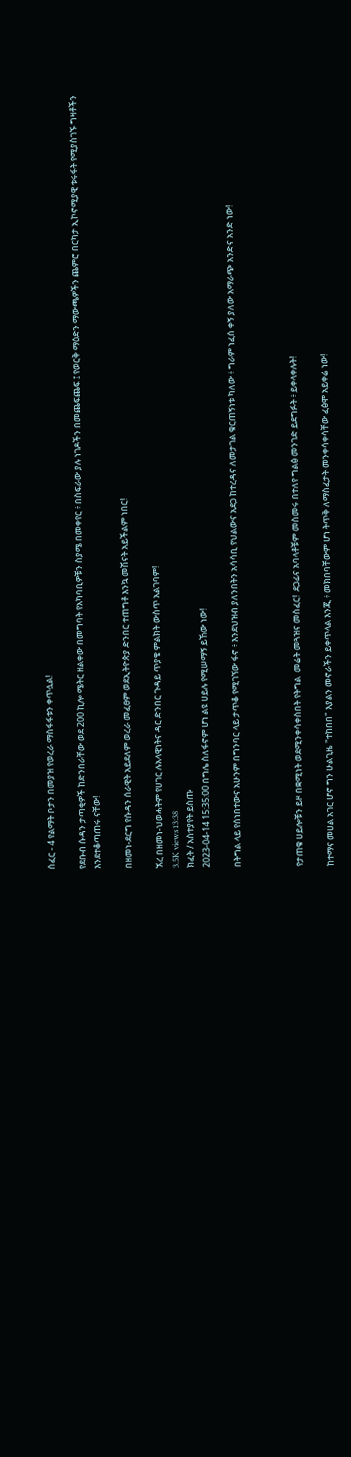ሰፈር - 4 የልማት ቦታን በመያዝ የወረራ ማስፋፋቱን ቀጥሏል!

የደቡብ ሱዳን ታጣቂዎች ከድንበራቸው ወደ 200 ኪሎ ሜትር ዘልቀው በመግባት የአካባቢዎቹን ስያሜ በመቀየር ፥ በስፍራው ያሉ ነገዶችን በመጨፍጨፍ ፤ የወርቅ ማዕድን ማውጫዎችን ጨምሮ በርካታ ኢኮኖሚያዊ ቱሩፋት የሚያስገኙ ግዛቶችን እንደተቆጣጠሩ ናቸው!

በዘመነ-ደርግ የሱዳን ሰራዊት አይደለም ወረራ መፈፀም ወደኢትዮጵያ ድንበር ተጠግቶ እንኳ መሽናት አይችልም ነበር!

ኧረ በዘመነ-ህወሓትም የሀገር ሉአላዊነትና ዳር ድንበር ጉዳይ ጥያቄ ምልክት ውስጥ አልገባም!
3.5K views13:38
ክፈት / አስተያየት ይስጡ
2023-04-14 15:35:00 በግሌ ስለፋኖም ሆነ ልዩ ሀይሉ የሚሠማኝ ይኸው ነው!

በትግል ላይ የሰነበተውና አሁንም በግንባር ላይ ታጥቆ የሚገኘው ፋኖ ፥ እንደህዝብ ያለንበትን አሳሳቢ የህልውና አደጋ ከተረዳና ለመታገል ቁርጠኝነቱ ካለው ፥ ግራም ነፈሰ ቀኝ ያለው አማራጭ አንድና አንድ ነው!



የታጠቁ ሀይሎቹን ይዞ በቋሚነት ወደሚንቀሳቀስበት የትግል  መሬት መጓዝና መስፈር!  ደጋፊና አባላቶቹም መስመሩ በተለየ ግልፅ መንገድ ይደግፉት ፥ ይቀላቀሉት!

ከተማና መሀል አገር ሆኖ ግን ሁልጊዜ "ተከበበ" እያልን መኖራችን ይቀጥላል እንጂ ፥ መክበባቸውም ሆነ ትጥቅ ለማስፈታት መንቀሳቀሳቸው ፈፅሞ አይቀሬ ነው!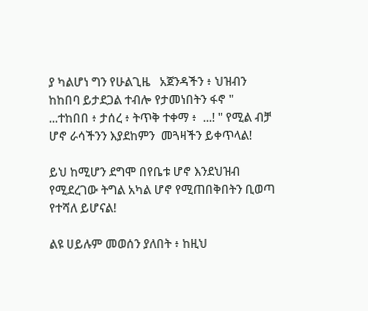ያ ካልሆነ ግን የሁልጊዜ   አጀንዳችን ፥ ህዝብን ከከበባ ይታደጋል ተብሎ የታመነበትን ፋኖ "  ...ተከበበ ፥ ታሰረ ፥ ትጥቅ ተቀማ ፥  ...! " የሚል ብቻ ሆኖ ራሳችንን እያደከምን  መጓዛችን ይቀጥላል!

ይህ ከሚሆን ደግሞ በየቤቱ ሆኖ እንደህዝብ  የሚደረገው ትግል አካል ሆኖ የሚጠበቅበትን ቢወጣ የተሻለ ይሆናል!

ልዩ ሀይሉም መወሰን ያለበት ፥ ከዚህ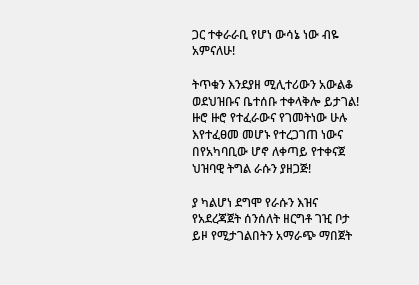ጋር ተቀራራቢ የሆነ ውሳኔ ነው ብዬ አምናለሁ!

ትጥቁን እንደያዘ ሚሊተሪውን አውልቆ ወደህዝቡና ቤተሰቡ ተቀላቅሎ ይታገል!  ዙሮ ዙሮ የተፈራውና የገመትነው ሁሉ እየተፈፀመ መሆኑ የተረጋገጠ ነውና በየአካባቢው ሆኖ ለቀጣይ የተቀናጀ ህዝባዊ ትግል ራሱን ያዘጋጅ!

ያ ካልሆነ ደግሞ የራሱን እዝና የአደረጃጀት ሰንሰለት ዘርግቶ ገዢ ቦታ ይዞ የሚታገልበትን አማራጭ ማበጀት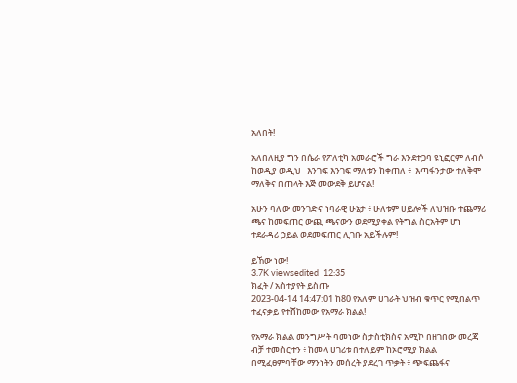አለበት!

አለበለዚያ ግን በሴራ የፖለቲካ አመራሮች ግራ እንደተጋባ ዩኒፎርም ለብሶ ከወዲያ ወዲህ   እንገፍ እንገፍ ማለቱን ከቀጠለ ፥  እጣፋንታው ተለቅሞ ማለቅና በጠላት እጅ መውደቅ ይሆናል!

አሁን ባለው መንገድና ነባራዊ ሁኔታ ፥ ሁለቱም ሀይሎች ለህዝቡ ተጨማሪ ጫና ከመፍጠር ውጪ ጫናውን ወደሚያቀል የትግል ስርአትም ሆነ ተደራዳሪ ኃይል ወደመፍጠር ሊገቡ አይችሉም!

ይኸው ነው!
3.7K viewsedited  12:35
ክፈት / አስተያየት ይስጡ
2023-04-14 14:47:01 ከ80 የአለም ሀገራት ህዝብ ቁጥር የሚበልጥ ተፈናቃይ የተሸከመው የአማራ ክልል!

የአማራ ክልል መንግሥት ባመነው ስታስቲክስና አሚኮ በዘገበው መረጃ ብቻ ተመስርተን ፥ ከመላ ሀገሪቱ በተለይም ከኦሮሚያ ክልል በሚፈፀምባቸው ማንነትን መሰረት ያደረገ ጥቃት ፥ ጭፍጨፋና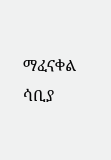ማፈናቀል ሳቢያ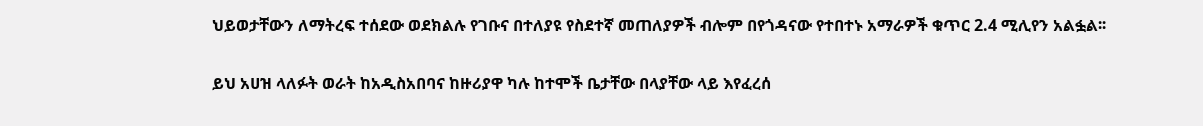ህይወታቸውን ለማትረፍ ተሰደው ወደክልሉ የገቡና በተለያዩ የስደተኛ መጠለያዎች ብሎም በየጎዳናው የተበተኑ አማራዎች ቁጥር 2.4 ሚሊየን አልፏል፡፡

ይህ አሀዝ ላለፉት ወራት ከአዲስአበባና ከዙሪያዋ ካሉ ከተሞች ቤታቸው በላያቸው ላይ እየፈረሰ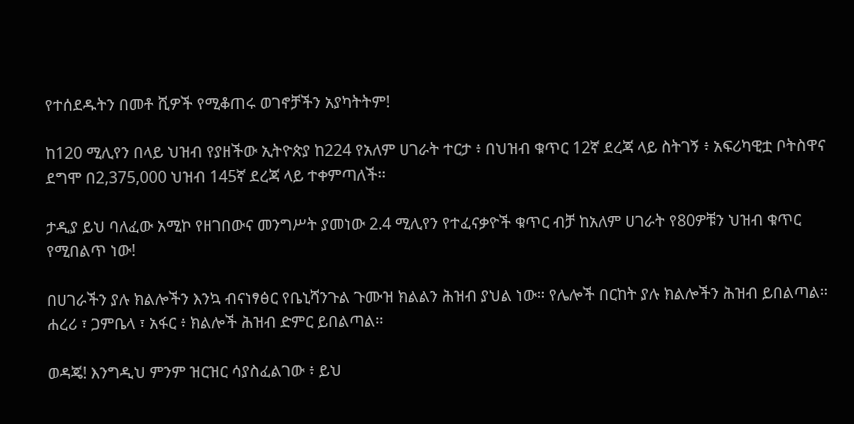የተሰደዱትን በመቶ ሺዎች የሚቆጠሩ ወገኖቻችን አያካትትም!

ከ120 ሚሊየን በላይ ህዝብ የያዘችው ኢትዮጵያ ከ224 የአለም ሀገራት ተርታ ፥ በህዝብ ቁጥር 12ኛ ደረጃ ላይ ስትገኝ ፥ አፍሪካዊቷ ቦትስዋና ደግሞ በ2,375,000 ህዝብ 145ኛ ደረጃ ላይ ተቀምጣለች፡፡

ታዲያ ይህ ባለፈው አሚኮ የዘገበውና መንግሥት ያመነው 2.4 ሚሊየን የተፈናቃዮች ቁጥር ብቻ ከአለም ሀገራት የ80ዎቹን ህዝብ ቁጥር የሚበልጥ ነው!

በሀገራችን ያሉ ክልሎችን እንኳ ብናነፃፅር የቤኒሻንጉል ጉሙዝ ክልልን ሕዝብ ያህል ነው። የሌሎች በርከት ያሉ ክልሎችን ሕዝብ ይበልጣል። ሐረሪ ፣ ጋምቤላ ፣ አፋር ፥ ክልሎች ሕዝብ ድምር ይበልጣል፡፡

ወዳጄ! እንግዲህ ምንም ዝርዝር ሳያስፈልገው ፥ ይህ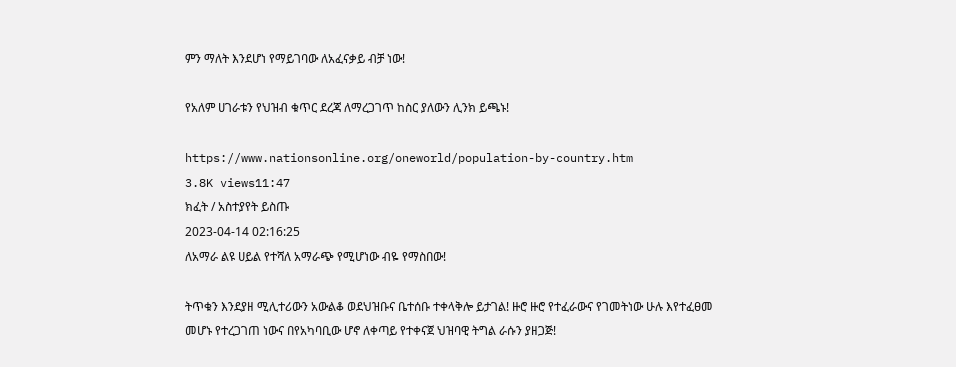ምን ማለት እንደሆነ የማይገባው ለአፈናቃይ ብቻ ነው!

የአለም ሀገራቱን የህዝብ ቁጥር ደረጃ ለማረጋገጥ ከስር ያለውን ሊንክ ይጫኑ!

https://www.nationsonline.org/oneworld/population-by-country.htm
3.8K views11:47
ክፈት / አስተያየት ይስጡ
2023-04-14 02:16:25
ለአማራ ልዩ ሀይል የተሻለ አማራጭ የሚሆነው ብዬ የማስበው!

ትጥቁን እንደያዘ ሚሊተሪውን አውልቆ ወደህዝቡና ቤተሰቡ ተቀላቅሎ ይታገል! ዙሮ ዙሮ የተፈራውና የገመትነው ሁሉ እየተፈፀመ መሆኑ የተረጋገጠ ነውና በየአካባቢው ሆኖ ለቀጣይ የተቀናጀ ህዝባዊ ትግል ራሱን ያዘጋጅ!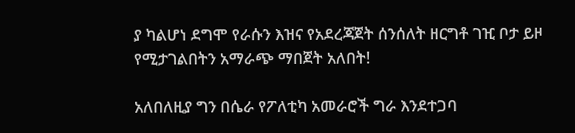ያ ካልሆነ ደግሞ የራሱን እዝና የአደረጃጀት ሰንሰለት ዘርግቶ ገዢ ቦታ ይዞ የሚታገልበትን አማራጭ ማበጀት አለበት!

አለበለዚያ ግን በሴራ የፖለቲካ አመራሮች ግራ እንደተጋባ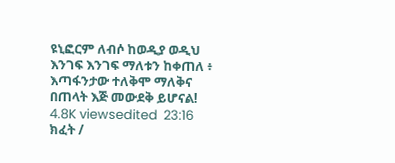ዩኒፎርም ለብሶ ከወዲያ ወዲህ እንገፍ እንገፍ ማለቱን ከቀጠለ ፥ እጣፋንታው ተለቅሞ ማለቅና በጠላት እጅ መውደቅ ይሆናል!
4.8K viewsedited  23:16
ክፈት /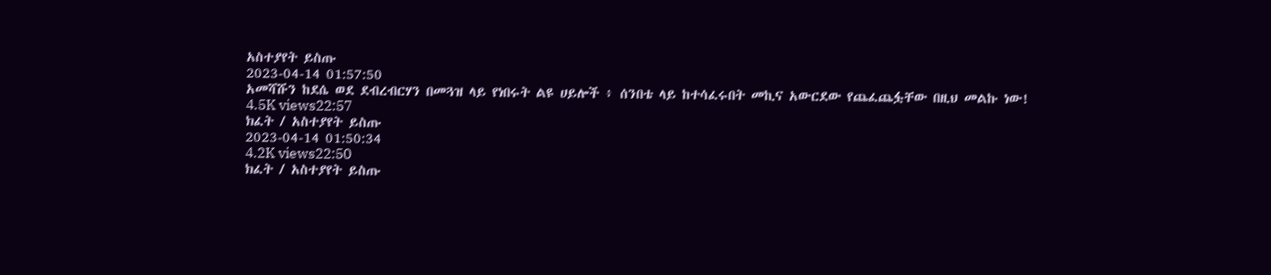አስተያየት ይስጡ
2023-04-14 01:57:50
አመሻሹን ከደሴ ወደ ደብረብርሃን በመጓዝ ላይ የነበሩት ልዩ ሀይሎች ፥ ሰንበቴ ላይ ከተሳፈሩበት መኪና አውርደው የጨፈጨፏቸው በዚህ መልኩ ነው!
4.5K views22:57
ክፈት / አስተያየት ይስጡ
2023-04-14 01:50:34
4.2K views22:50
ክፈት / አስተያየት ይስጡ